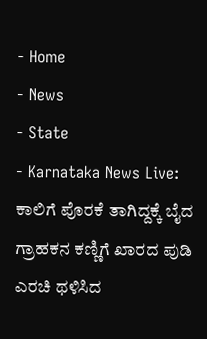- Home
- News
- State
- Karnataka News Live: ಕಾಲಿಗೆ ಪೊರಕೆ ತಾಗಿದ್ದಕ್ಕೆ ಬೈದ ಗ್ರಾಹಕನ ಕಣ್ಣಿಗೆ ಖಾರದ ಪುಡಿ ಎರಚಿ ಥಳಿಸಿದ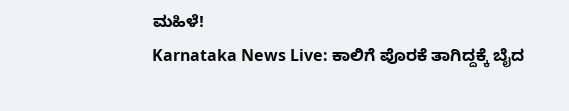ಮಹಿಳೆ!
Karnataka News Live: ಕಾಲಿಗೆ ಪೊರಕೆ ತಾಗಿದ್ದಕ್ಕೆ ಬೈದ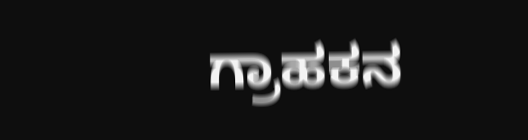ಗ್ರಾಹಕನ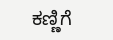ಕಣ್ಣಿಗೆ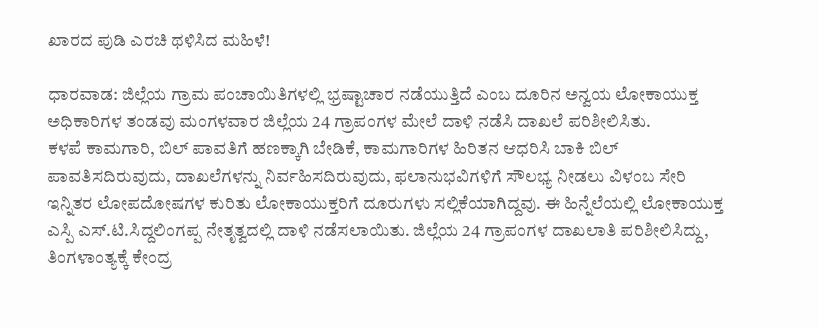ಖಾರದ ಪುಡಿ ಎರಚಿ ಥಳಿಸಿದ ಮಹಿಳೆ!

ಧಾರವಾಡ: ಜಿಲ್ಲೆಯ ಗ್ರಾಮ ಪಂಚಾಯಿತಿಗಳಲ್ಲಿ ಭ್ರಷ್ಟಾಚಾರ ನಡೆಯುತ್ತಿದೆ ಎಂಬ ದೂರಿನ ಅನ್ವಯ ಲೋಕಾಯುಕ್ತ ಅಧಿಕಾರಿಗಳ ತಂಡವು ಮಂಗಳವಾರ ಜಿಲ್ಲೆಯ 24 ಗ್ರಾಪಂಗಳ ಮೇಲೆ ದಾಳಿ ನಡೆಸಿ ದಾಖಲೆ ಪರಿಶೀಲಿಸಿತು.
ಕಳಪೆ ಕಾಮಗಾರಿ, ಬಿಲ್ ಪಾವತಿಗೆ ಹಣಕ್ಕಾಗಿ ಬೇಡಿಕೆ, ಕಾಮಗಾರಿಗಳ ಹಿರಿತನ ಆಧರಿಸಿ ಬಾಕಿ ಬಿಲ್ ಪಾವತಿಸದಿರುವುದು, ದಾಖಲೆಗಳನ್ನು ನಿರ್ವಹಿಸದಿರುವುದು, ಫಲಾನುಭವಿಗಳಿಗೆ ಸೌಲಭ್ಯ ನೀಡಲು ವಿಳಂಬ ಸೇರಿ ಇನ್ನಿತರ ಲೋಪದೋಷಗಳ ಕುರಿತು ಲೋಕಾಯುಕ್ತರಿಗೆ ದೂರುಗಳು ಸಲ್ಲಿಕೆಯಾಗಿದ್ದವು. ಈ ಹಿನ್ನೆಲೆಯಲ್ಲಿ ಲೋಕಾಯುಕ್ತ ಎಸ್ಪಿ ಎಸ್.ಟಿ.ಸಿದ್ದಲಿಂಗಪ್ಪ ನೇತೃತ್ವದಲ್ಲಿ ದಾಳಿ ನಡೆಸಲಾಯಿತು. ಜಿಲ್ಲೆಯ 24 ಗ್ರಾಪಂಗಳ ದಾಖಲಾತಿ ಪರಿಶೀಲಿಸಿದ್ದು, ತಿಂಗಳಾಂತ್ಯಕ್ಕೆ ಕೇಂದ್ರ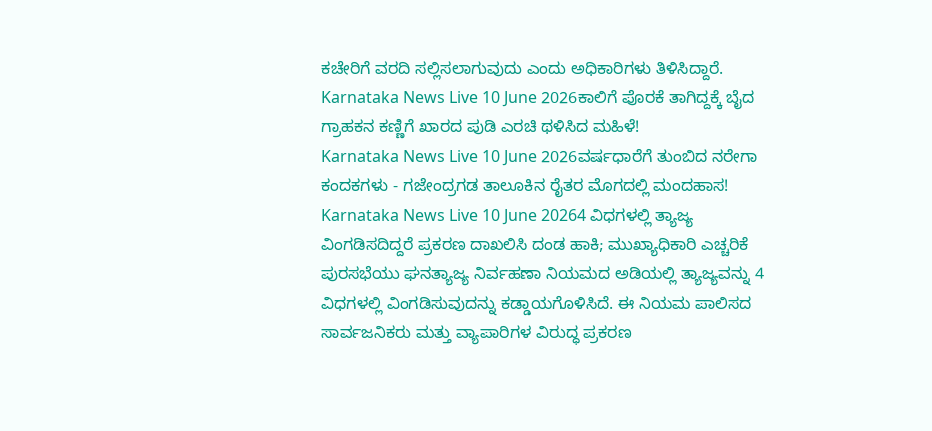ಕಚೇರಿಗೆ ವರದಿ ಸಲ್ಲಿಸಲಾಗುವುದು ಎಂದು ಅಧಿಕಾರಿಗಳು ತಿಳಿಸಿದ್ದಾರೆ.
Karnataka News Live 10 June 2026ಕಾಲಿಗೆ ಪೊರಕೆ ತಾಗಿದ್ದಕ್ಕೆ ಬೈದ ಗ್ರಾಹಕನ ಕಣ್ಣಿಗೆ ಖಾರದ ಪುಡಿ ಎರಚಿ ಥಳಿಸಿದ ಮಹಿಳೆ!
Karnataka News Live 10 June 2026ವರ್ಷಧಾರೆಗೆ ತುಂಬಿದ ನರೇಗಾ ಕಂದಕಗಳು - ಗಜೇಂದ್ರಗಡ ತಾಲೂಕಿನ ರೈತರ ಮೊಗದಲ್ಲಿ ಮಂದಹಾಸ!
Karnataka News Live 10 June 20264 ವಿಧಗಳಲ್ಲಿ ತ್ಯಾಜ್ಯ ವಿಂಗಡಿಸದಿದ್ದರೆ ಪ್ರಕರಣ ದಾಖಲಿಸಿ ದಂಡ ಹಾಕಿ; ಮುಖ್ಯಾಧಿಕಾರಿ ಎಚ್ಚರಿಕೆ
ಪುರಸಭೆಯು ಘನತ್ಯಾಜ್ಯ ನಿರ್ವಹಣಾ ನಿಯಮದ ಅಡಿಯಲ್ಲಿ ತ್ಯಾಜ್ಯವನ್ನು 4 ವಿಧಗಳಲ್ಲಿ ವಿಂಗಡಿಸುವುದನ್ನು ಕಡ್ಡಾಯಗೊಳಿಸಿದೆ. ಈ ನಿಯಮ ಪಾಲಿಸದ ಸಾರ್ವಜನಿಕರು ಮತ್ತು ವ್ಯಾಪಾರಿಗಳ ವಿರುದ್ಧ ಪ್ರಕರಣ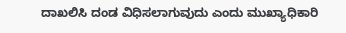ದಾಖಲಿಸಿ ದಂಡ ವಿಧಿಸಲಾಗುವುದು ಎಂದು ಮುಖ್ಯಾಧಿಕಾರಿ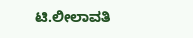ಟಿ.ಲೀಲಾವತಿ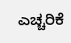ಎಚ್ಚರಿಕೆ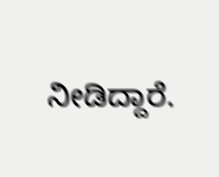ನೀಡಿದ್ದಾರೆ.